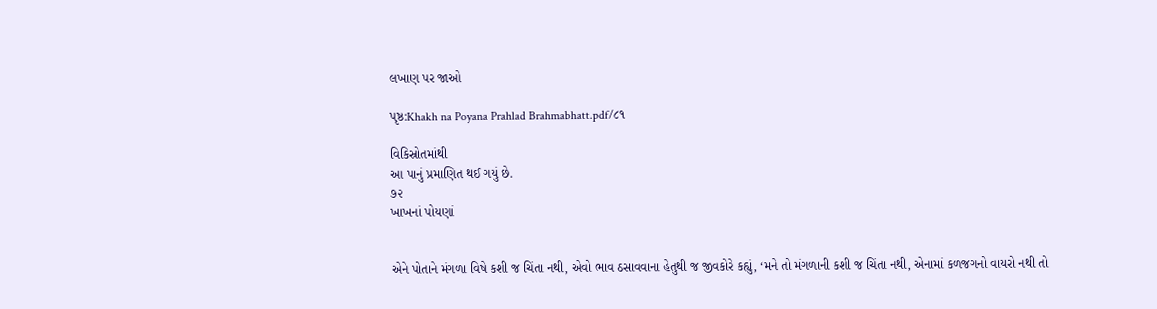લખાણ પર જાઓ

પૃષ્ઠ:Khakh na Poyana Prahlad Brahmabhatt.pdf/૮૧

વિકિસ્રોતમાંથી
આ પાનું પ્રમાણિત થઈ ગયું છે.
૭૨
ખાખનાં પોયણાં


એને પોતાને મંગળા વિષે કશી જ ચિંતા નથી, એવો ભાવ ઠસાવવાના હેતુથી જ જીવકોરે કહ્યું, ‘મને તો મંગળાની કશી જ ચિંતા નથી, એનામાં કળજગનો વાયરો નથી તો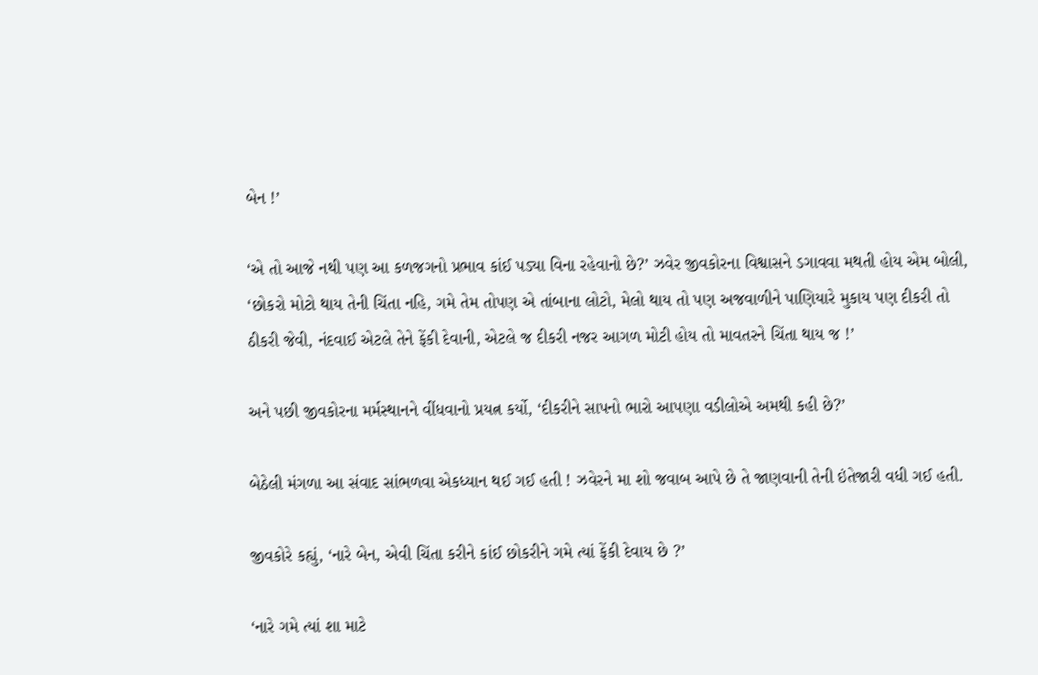બેન !’

‘એ તો આજે નથી પણ આ કળજગનો પ્રભાવ કાંઈ પડ્યા વિના રહેવાનો છે?’ ઝવેર જીવકોરના વિશ્વાસને ડગાવવા મથતી હોય એમ બોલી, ‘છોકરો મોટો થાય તેની ચિંતા નહિ, ગમે તેમ તોપણ એ તાંબાના લોટો, મેલો થાય તો પણ અજવાળીને પાણિયારે મુકાય પણ દીકરી તો ઠીકરી જેવી, નંદવાઈ એટલે તેને ફેંકી દેવાની, એટલે જ દીકરી નજર આગળ મોટી હોય તો માવતરને ચિંતા થાય જ !’

અને પછી જીવકોરના મર્મસ્થાનને વીંધવાનો પ્રયત્ન કર્યો, ‘દીકરીને સાપનો ભારો આપણા વડીલોએ અમથી કહી છે?’

બેઠેલી મંગળા આ સંવાદ સાંભળવા એકધ્યાન થઈ ગઈ હતી ! ઝવેરને મા શો જવાબ આપે છે તે જાણવાની તેની ઇંતેજારી વધી ગઈ હતી.

જીવકોરે કહ્યું, ‘નારે બેન, એવી ચિંતા કરીને કાંઈ છોકરીને ગમે ત્યાં ફેંકી દેવાય છે ?’

‘નારે ગમે ત્યાં શા માટે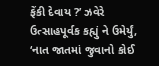ફેંકી દેવાય ?’ ઝવેરે ઉત્સાહપૂર્વક કહ્યું ને ઉમેર્યું, ‘નાત જાતમાં જુવાનો કોઈ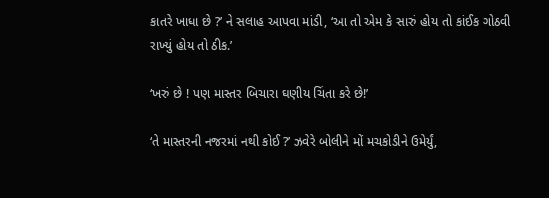કાતરે ખાધા છે ?’ ને સલાહ આપવા માંડી, ‘આ તો એમ કે સારું હોય તો કાંઈક ગોઠવી રાખ્યું હોય તો ઠીક.’

‘ખરું છે ! પણ માસ્તર બિચારા ઘણીય ચિંતા કરે છે!’

‘તે માસ્તરની નજરમાં નથી કોઈ ?’ ઝવેરે બોલીને મોં મચકોડીને ઉમેર્યું,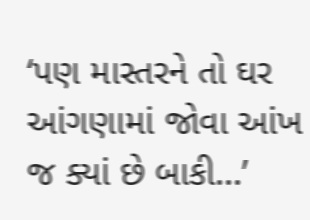‘પણ માસ્તરને તો ઘર આંગણામાં જોવા આંખ જ ક્યાં છે બાકી...’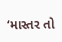‘માસ્તર તો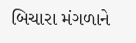બિચારા મંગળાને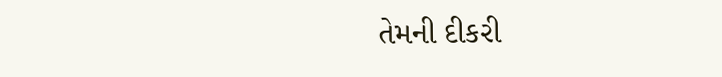તેમની દીકરી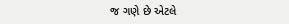જ ગણે છે એટલે